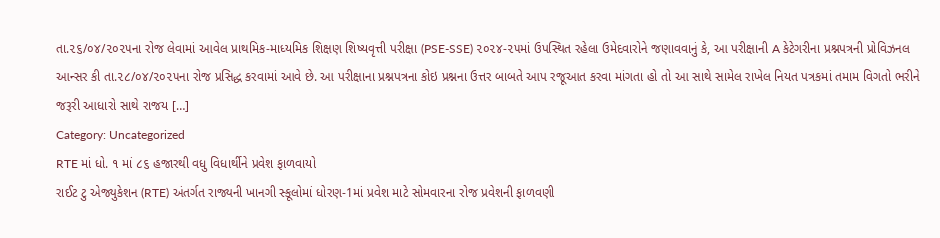તા.૨૬/૦૪/૨૦૨૫ના રોજ લેવામાં આવેલ પ્રાથમિક-માધ્યમિક શિક્ષણ શિષ્યવૃત્તી પરીક્ષા (PSE-SSE) ૨૦૨૪-૨૫માં ઉપસ્થિત રહેલા ઉમેદવારોને જણાવવાનું કે, આ પરીક્ષાની A કેટેગરીના પ્રશ્નપત્રની પ્રોવિઝનલ આન્સર કી તા.૨૮/૦૪/૨૦૨૫ના રોજ પ્રસિદ્ધ કરવામાં આવે છે. આ પરીક્ષાના પ્રશ્નપત્રના કોઇ પ્રશ્નના ઉત્તર બાબતે આપ રજૂઆત કરવા માંગતા હો તો આ સાથે સામેલ રાખેલ નિયત પત્રકમાં તમામ વિગતો ભરીને જરૂરી આધારો સાથે રાજય […]
Category: Uncategorized
RTE માં ધો. ૧ માં ૮૬ હજારથી વધુ વિધાર્થીને પ્રવેશ ફાળવાયો
રાઈટ ટુ એજ્યુકેશન (RTE) અંતર્ગત રાજ્યની ખાનગી સ્કૂલોમાં ધોરણ-1માં પ્રવેશ માટે સોમવારના રોજ પ્રવેશની ફાળવણી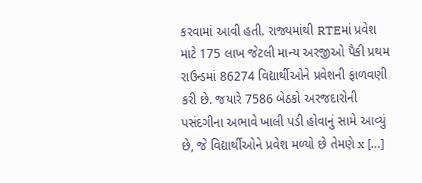કરવામાં આવી હતી. રાજ્યમાંથી RTEમાં પ્રવેશ માટે 175 લાખ જેટલી માન્ય અરજીઓ પૈકી પ્રથમ રાઉન્ડમાં 86274 વિદ્યાર્થીઓને પ્રવેશની ફાળવણી કરી છે. જયારે 7586 બેઠકો અરજદારોની પસંદગીના અભાવે ખાલી પડી હોવાનું સામે આવ્યું છે, જે વિદ્યાર્થીઓને પ્રવેશ મળ્યો છે તેમણે x […]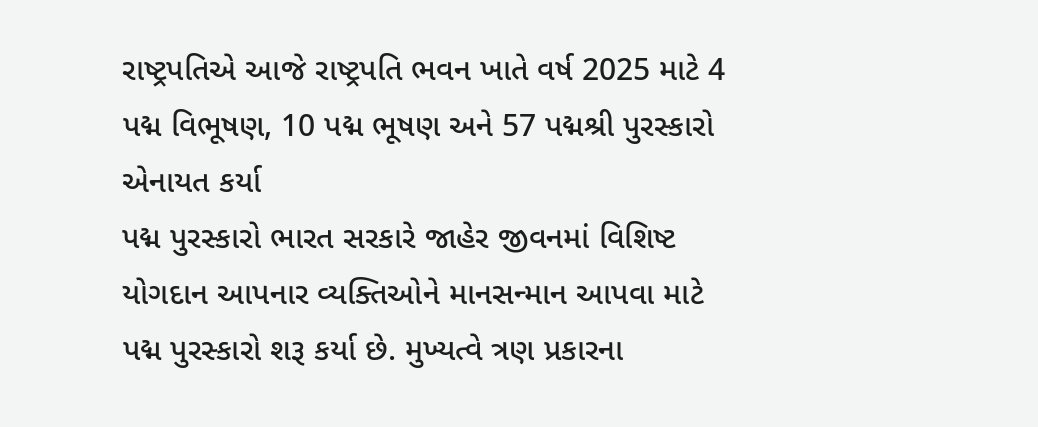રાષ્ટ્રપતિએ આજે રાષ્ટ્રપતિ ભવન ખાતે વર્ષ 2025 માટે 4 પદ્મ વિભૂષણ, 10 પદ્મ ભૂષણ અને 57 પદ્મશ્રી પુરસ્કારો એનાયત કર્યા
પદ્મ પુરસ્કારો ભારત સરકારે જાહેર જીવનમાં વિશિષ્ટ યોગદાન આપનાર વ્યક્તિઓને માનસન્માન આપવા માટે પદ્મ પુરસ્કારો શરૂ કર્યા છે. મુખ્યત્વે ત્રણ પ્રકારના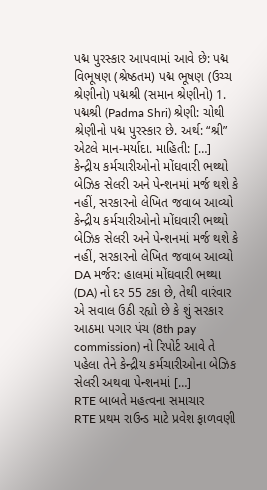પદ્મ પુરસ્કાર આપવામાં આવે છે: પદ્મ વિભૂષણ (શ્રેષ્ઠતમ) પદ્મ ભૂષણ (ઉચ્ચ શ્રેણીનો) પદ્મશ્રી (સમાન શ્રેણીનો) 1. પદ્મશ્રી (Padma Shri) શ્રેણી: ચોથી શ્રેણીનો પદ્મ પુરસ્કાર છે. અર્થ: “શ્રી” એટલે માન-મર્યાદા. માહિતી: […]
કેન્દ્રીય કર્મચારીઓનો મોંઘવારી ભથ્થો બેઝિક સેલરી અને પેન્શનમાં મર્જ થશે કે નહીં, સરકારનો લેખિત જવાબ આવ્યો
કેન્દ્રીય કર્મચારીઓનો મોંઘવારી ભથ્થો બેઝિક સેલરી અને પેન્શનમાં મર્જ થશે કે નહીં, સરકારનો લેખિત જવાબ આવ્યો DA મર્જર: હાલમાં મોંઘવારી ભથ્થા (DA) નો દર 55 ટકા છે, તેથી વારંવાર એ સવાલ ઉઠી રહ્યો છે કે શું સરકાર આઠમા પગાર પંચ (8th pay commission) નો રિપોર્ટ આવે તે પહેલા તેને કેન્દ્રીય કર્મચારીઓના બેઝિક સેલરી અથવા પેન્શનમાં […]
RTE બાબતે મહત્વના સમાચાર
RTE પ્રથમ રાઉન્ડ માટે પ્રવેશ ફાળવણી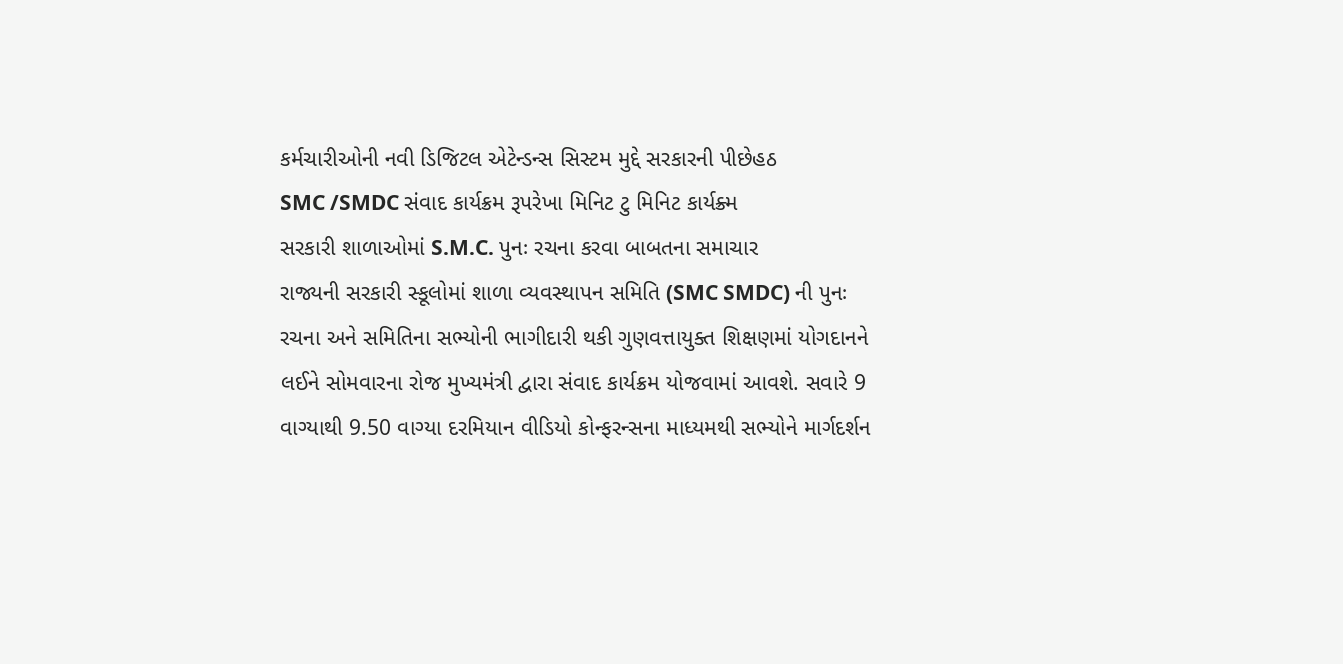કર્મચારીઓની નવી ડિજિટલ એટેન્ડન્સ સિસ્ટમ મુદ્દે સરકારની પીછેહઠ
SMC /SMDC સંવાદ કાર્યક્રમ રૂપરેખા મિનિટ ટુ મિનિટ કાર્યક્ર્મ
સરકારી શાળાઓમાં S.M.C. પુનઃ રચના કરવા બાબતના સમાચાર
રાજ્યની સરકારી સ્કૂલોમાં શાળા વ્યવસ્થાપન સમિતિ (SMC SMDC) ની પુનઃ રચના અને સમિતિના સભ્યોની ભાગીદારી થકી ગુણવત્તાયુક્ત શિક્ષણમાં યોગદાનને લઈને સોમવારના રોજ મુખ્યમંત્રી દ્વારા સંવાદ કાર્યક્રમ યોજવામાં આવશે. સવારે 9 વાગ્યાથી 9.50 વાગ્યા દરમિયાન વીડિયો કોન્ફરન્સના માધ્યમથી સભ્યોને માર્ગદર્શન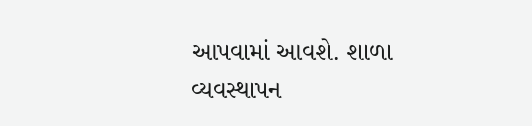આપવામાં આવશે. શાળા વ્યવસ્થાપન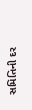સમિતિની દર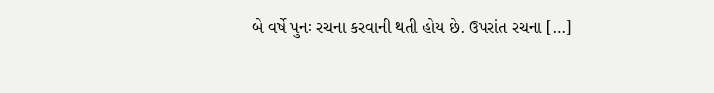બે વર્ષે પુનઃ રચના કરવાની થતી હોય છે. ઉપરાંત રચના […]